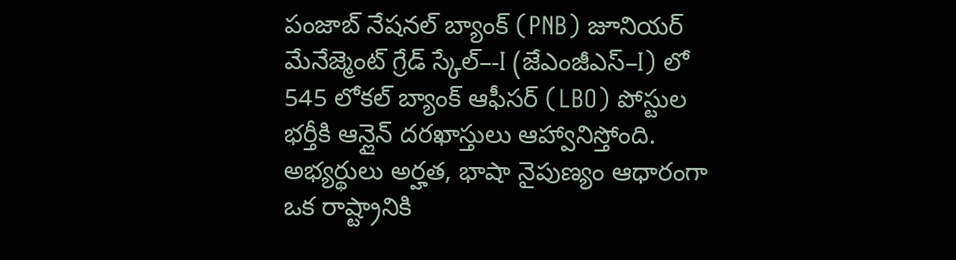పంజాబ్ నేషనల్ బ్యాంక్ (PNB) జూనియర్ మేనేజ్మెంట్ గ్రేడ్ స్కేల్–-I (జేఎంజీఎస్–I) లో 545 లోకల్ బ్యాంక్ ఆఫీసర్ (LBO) పోస్టుల భర్తీకి ఆన్లైన్ దరఖాస్తులు ఆహ్వానిస్తోంది. అభ్యర్థులు అర్హత, భాషా నైపుణ్యం ఆధారంగా ఒక రాష్ట్రానికి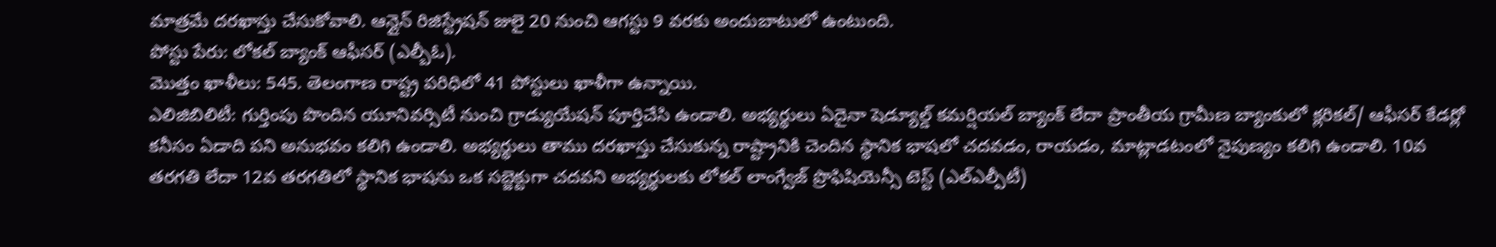మాత్రమే దరఖాస్తు చేసుకోవాలి. ఆన్లైన్ రిజిస్ట్రేషన్ జులై 20 నుంచి ఆగస్టు 9 వరకు అందుబాటులో ఉంటుంది.
పోస్టు పేరు: లోకల్ బ్యాంక్ ఆఫీసర్ (ఎల్బీఓ).
మొత్తం ఖాళీలు: 545. తెలంగాణ రాష్ట్ర పరిధిలో 41 పోస్టులు ఖాళీగా ఉన్నాయి.
ఎలిజిబిలిటీ: గుర్తింపు పొందిన యూనివర్సిటీ నుంచి గ్రాడ్యుయేషన్ పూర్తిచేసి ఉండాలి. అభ్యర్థులు ఏదైనా షెడ్యూల్డ్ కమర్షియల్ బ్యాంక్ లేదా ప్రాంతీయ గ్రామీణ బ్యాంకులో క్లరికల్/ ఆఫీసర్ కేడర్లో కనీసం ఏడాది పని అనుభవం కలిగి ఉండాలి. అభ్యర్థులు తాము దరఖాస్తు చేసుకున్న రాష్ట్రానికి చెందిన స్థానిక భాషలో చదవడం, రాయడం, మాట్లాడటంలో నైపుణ్యం కలిగి ఉండాలి. 10వ తరగతి లేదా 12వ తరగతిలో స్థానిక భాషను ఒక సబ్జెక్టుగా చదవని అభ్యర్థులకు లోకల్ లాంగ్వేజ్ ప్రొఫిషియెన్సీ టెస్ట్ (ఎల్ఎల్పీటీ)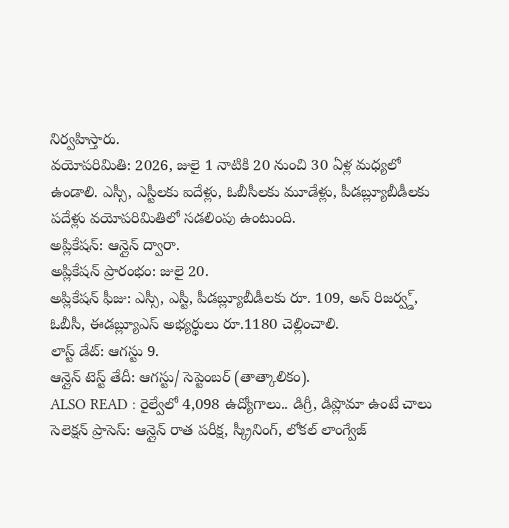నిర్వహిస్తారు.
వయోపరిమితి: 2026, జులై 1 నాటికి 20 నుంచి 30 ఏళ్ల మధ్యలో ఉండాలి. ఎస్సీ, ఎస్టీలకు ఐదేళ్లు, ఓబీసీలకు మూడేళ్లు, పీడబ్ల్యూబీడీలకు పదేళ్లు వయోపరిమితిలో సడలింపు ఉంటుంది.
అప్లికేషన్: ఆన్లైన్ ద్వారా.
అప్లికేషన్ ప్రారంభం: జులై 20.
అప్లికేషన్ ఫీజు: ఎస్సీ, ఎస్టీ, పీడబ్ల్యూబీడీలకు రూ. 109, అన్ రిజర్వ్డ్, ఓబీసీ, ఈడబ్ల్యూఎస్ అభ్యర్థులు రూ.1180 చెల్లించాలి.
లాస్ట్ డేట్: ఆగస్టు 9.
ఆన్లైన్ టెస్ట్ తేదీ: ఆగస్టు/ సెప్టెంబర్ (తాత్కాలికం).
ALSO READ : రైల్వేలో 4,098 ఉద్యోగాలు.. డిగ్రీ, డిప్లొమా ఉంటే చాలు
సెలెక్షన్ ప్రాసెస్: ఆన్లైన్ రాత పరీక్ష, స్క్రీనింగ్, లోకల్ లాంగ్వేజ్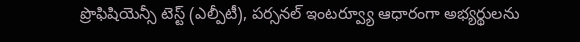ప్రొఫిషియెన్సీ టెస్ట్ (ఎల్పీటీ), పర్సనల్ ఇంటర్వ్యూ ఆధారంగా అభ్యర్థులను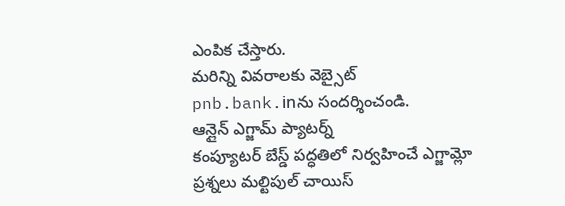ఎంపిక చేస్తారు.
మరిన్ని వివరాలకు వెబ్సైట్ pnb.bank.inను సందర్శించండి.
ఆన్లైన్ ఎగ్జామ్ ప్యాటర్న్
కంప్యూటర్ బేస్డ్ పద్ధతిలో నిర్వహించే ఎగ్జామ్లో ప్రశ్నలు మల్టిపుల్ చాయిస్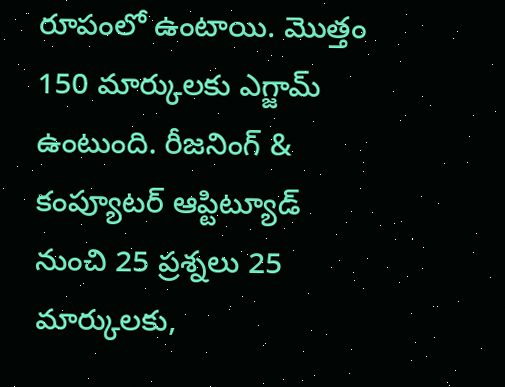రూపంలో ఉంటాయి. మొత్తం 150 మార్కులకు ఎగ్జామ్ ఉంటుంది. రీజనింగ్ & కంప్యూటర్ ఆప్టిట్యూడ్ నుంచి 25 ప్రశ్నలు 25 మార్కులకు,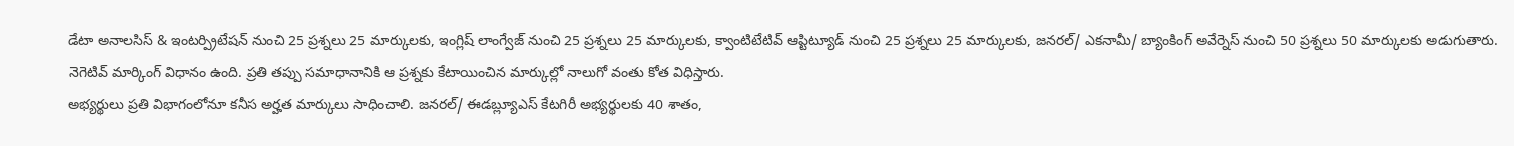డేటా అనాలసిస్ & ఇంటర్ప్రిటేషన్ నుంచి 25 ప్రశ్నలు 25 మార్కులకు, ఇంగ్లిష్ లాంగ్వేజ్ నుంచి 25 ప్రశ్నలు 25 మార్కులకు, క్వాంటిటేటివ్ ఆప్టిట్యూడ్ నుంచి 25 ప్రశ్నలు 25 మార్కులకు, జనరల్/ ఎకనామీ/ బ్యాంకింగ్ అవేర్నెస్ నుంచి 50 ప్రశ్నలు 50 మార్కులకు అడుగుతారు. నెగెటివ్ మార్కింగ్ విధానం ఉంది. ప్రతి తప్పు సమాధానానికి ఆ ప్రశ్నకు కేటాయించిన మార్కుల్లో నాలుగో వంతు కోత విధిస్తారు.
అభ్యర్థులు ప్రతి విభాగంలోనూ కనీస అర్హత మార్కులు సాధించాలి. జనరల్/ ఈడబ్ల్యూఎస్ కేటగిరీ అభ్యర్థులకు 40 శాతం,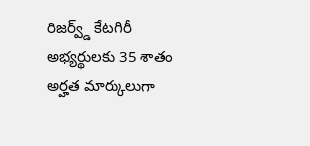రిజర్వ్డ్ కేటగిరీ అభ్యర్థులకు 35 శాతం అర్హత మార్కులుగా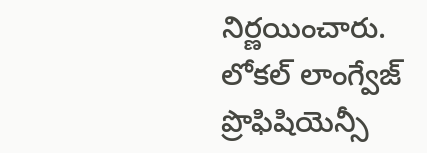నిర్ణయించారు.
లోకల్ లాంగ్వేజ్ ప్రొఫిషియెన్సీ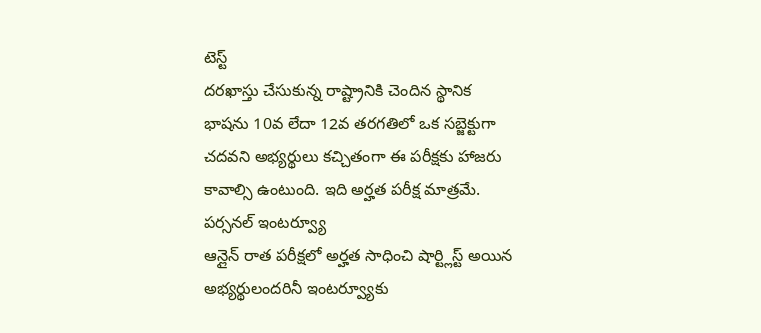టెస్ట్
దరఖాస్తు చేసుకున్న రాష్ట్రానికి చెందిన స్థానిక భాషను 10వ లేదా 12వ తరగతిలో ఒక సబ్జెక్టుగా చదవని అభ్యర్థులు కచ్చితంగా ఈ పరీక్షకు హాజరు కావాల్సి ఉంటుంది. ఇది అర్హత పరీక్ష మాత్రమే.
పర్సనల్ ఇంటర్వ్యూ
ఆన్లైన్ రాత పరీక్షలో అర్హత సాధించి షార్ట్లిస్ట్ అయిన అభ్యర్థులందరినీ ఇంటర్వ్యూకు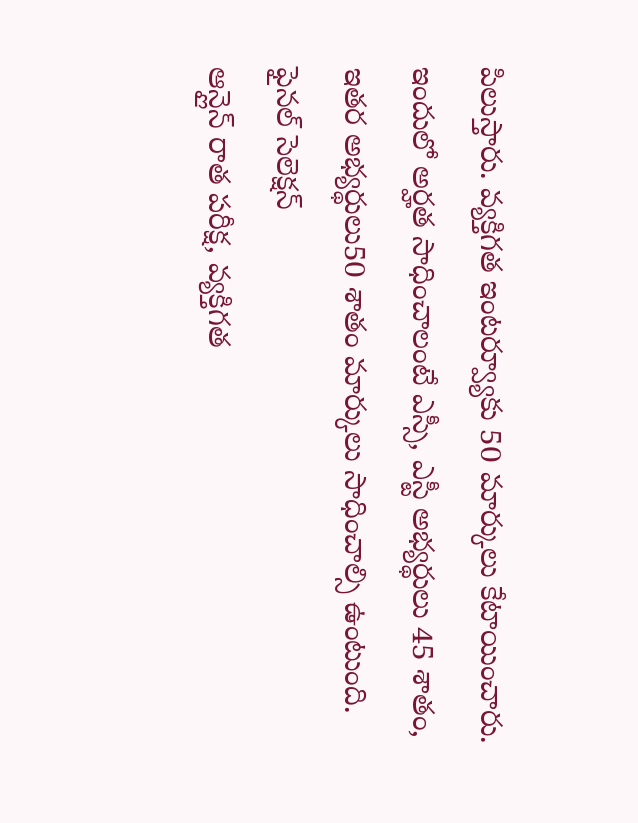పిలుస్తారు. వ్యక్తిగత ఇంటర్వ్యూకు 50 మార్కులు కేటాయించారు. ఇందులో అర్హత సాధించాలంటే ఎస్సీ, ఎస్టీ అభ్యర్థులు 45 శాతం, ఇతర అభ్యర్థులు50 శాతం మార్కులు సాధించాల్సి ఉంటుంది.
ఫైనల్ సెలెక్షన్
ఆన్లైన్ రాత పరీక్ష, వ్యక్తిగత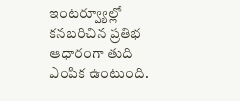ఇంటర్వ్యూల్లో కనబరిచిన ప్రతిభ ఆధారంగా తుది ఎంపిక ఉంటుంది.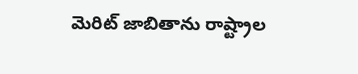మెరిట్ జాబితాను రాష్ట్రాల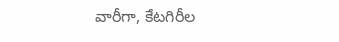వారీగా, కేటగిరీల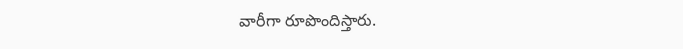వారీగా రూపొందిస్తారు.